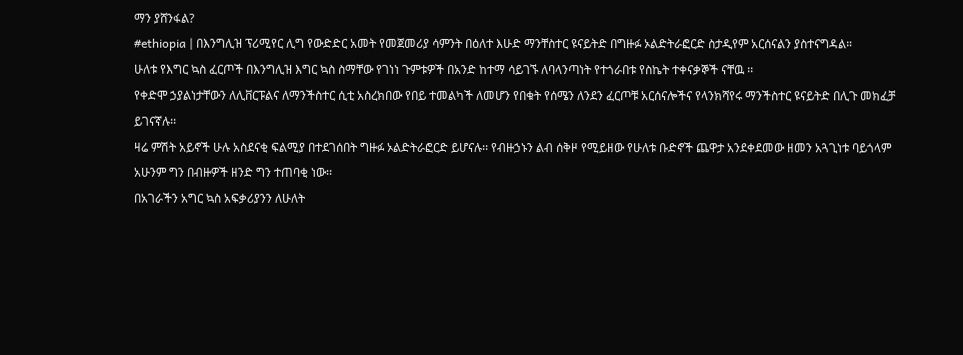ማን ያሸንፋል?
#ethiopia | በእንግሊዝ ፕሪሚየር ሊግ የውድድር አመት የመጀመሪያ ሳምንት በዕለተ እሁድ ማንቸስተር ዩናይትድ በግዙፉ ኦልድትራፎርድ ስታዲየም አርሰናልን ያስተናግዳል።
ሁለቱ የእግር ኳስ ፈርጦች በእንግሊዝ እግር ኳስ ስማቸው የገነነ ጉምቱዎች በአንድ ከተማ ሳይገኙ ለባላንጣነት የተጎራበቱ የስኬት ተቀናቃኞች ናቸዉ ፡፡
የቀድሞ ኃያልነታቸውን ለሊቨርፑልና ለማንችስተር ሲቲ አስረክበው የበይ ተመልካች ለመሆን የበቁት የሰሜን ለንደን ፈርጦቹ አርሰናሎችና የላንክሻየሩ ማንችስተር ዩናይትድ በሊጉ መክፈቻ ይገናኛሉ፡፡
ዛሬ ምሽት አይኖች ሁሉ አስደናቂ ፍልሚያ በተደገሰበት ግዙፉ ኦልድትራፎርድ ይሆናሉ፡፡ የብዙኃኑን ልብ ሰቅዞ የሚይዘው የሁለቱ ቡድኖች ጨዋታ አንደቀደመው ዘመን አጓጊነቱ ባይጎላም አሁንም ግን በብዙዎች ዘንድ ግን ተጠባቂ ነው፡፡
በአገራችን አግር ኳስ አፍቃሪያንን ለሁለት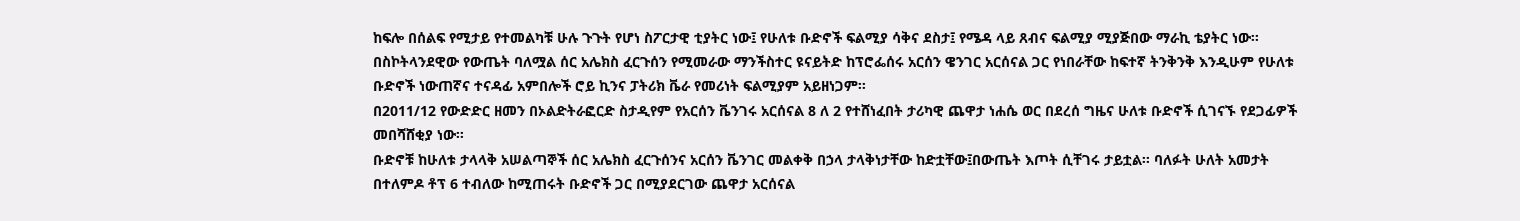ከፍሎ በሰልፍ የሚታይ የተመልካቹ ሁሉ ጉጉት የሆነ ስፖርታዊ ቲያትር ነው፤ የሁለቱ ቡድኖች ፍልሚያ ሳቅና ደስታ፤ የሜዳ ላይ ጸብና ፍልሚያ ሚያጅበው ማራኪ ቴያትር ነው፡፡
በስኮትላንደዊው የውጤት ባለሟል ሰር አሌክስ ፈርጉሰን የሚመራው ማንችስተር ዩናይትድ ከፕሮፌሰሩ አርሰን ዌንገር አርሰናል ጋር የነበራቸው ከፍተኛ ትንቅንቅ እንዲሁም የሁለቱ ቡድኖች ነውጠኛና ተናዳፊ አምበሎች ሮይ ኪንና ፓትሪክ ቬራ የመሪነት ፍልሚያም አይዘነጋም፡፡
በ2011/12 የውድድር ዘመን በኦልድትራፎርድ ስታዲየም የአርሰን ቬንገሩ አርሰናል 8 ለ 2 የተሸነፈበት ታሪካዊ ጨዋታ ነሐሴ ወር በደረሰ ግዜና ሁለቱ ቡድኖች ሲገናኙ የደጋፊዎች መበሻሸቂያ ነው፡፡
ቡድኖቹ ከሁለቱ ታላላቅ አሠልጣኞች ሰር አሌክስ ፈርጉሰንና አርሰን ቬንገር መልቀቅ በኃላ ታላቅነታቸው ከድቷቸው፤በውጤት እጦት ሲቸገሩ ታይቷል፡፡ ባለፉት ሁለት አመታት በተለምዶ ቶፕ 6 ተብለው ከሚጠሩት ቡድኖች ጋር በሚያደርገው ጨዋታ አርሰናል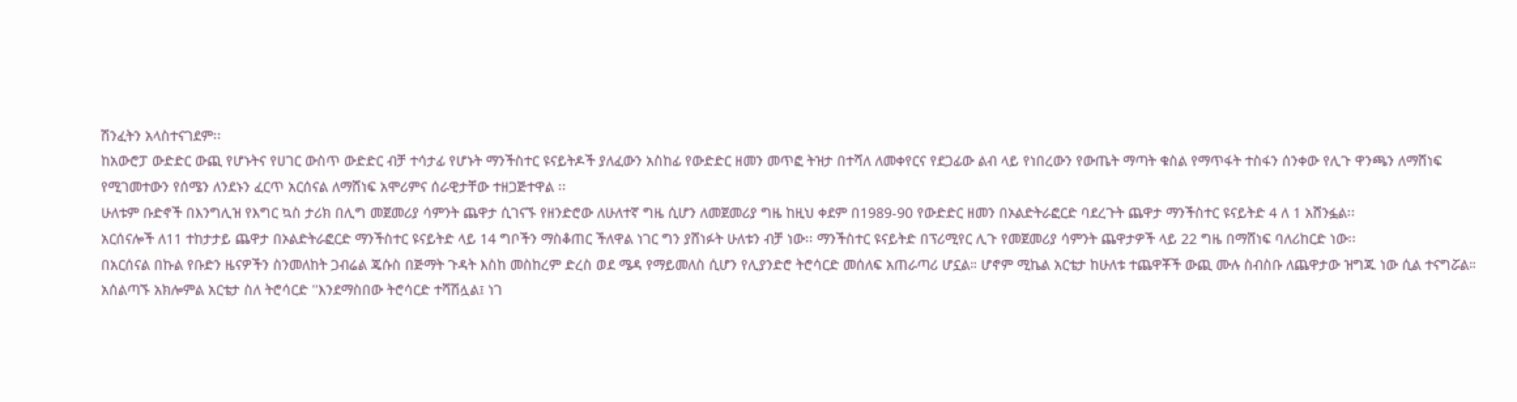ሽንፈትን አላስተናገደም፡፡
ከአውሮፓ ውድድር ውጪ የሆኑትና የሀገር ውስጥ ውድድር ብቻ ተሳታፊ የሆኑት ማንችስተር ዩናይትዶች ያለፈውን አስከፊ የውድድር ዘመን መጥፎ ትዝታ በተሻለ ለመቀየርና የደጋፊው ልብ ላይ የነበረውን የውጤት ማጣት ቁስል የማጥፋት ተስፋን ሰንቀው የሊጉ ዋንጫን ለማሸነፍ የሚገመተውን የሰሜን ለንደኑን ፈርጥ አርሰናል ለማሸነፍ አሞሪምና ሰራዊታቸው ተዘጋጅተዋል ፡፡
ሁለቱም ቡድኖች በእንግሊዝ የእግር ኳስ ታሪክ በሊግ መጀመሪያ ሳምንት ጨዋታ ሲገናኙ የዘንድሮው ለሁለተኛ ግዜ ሲሆን ለመጀመሪያ ግዜ ከዚህ ቀደም በ1989-90 የውድድር ዘመን በኦልድትራፎርድ ባደረጉት ጨዋታ ማንችስተር ዩናይትድ 4 ለ 1 አሸንፏል፡፡
አርሰናሎች ለ11 ተከታታይ ጨዋታ በኦልድትራፎርድ ማንችስተር ዩናይትድ ላይ 14 ግቦችን ማስቆጠር ችለዋል ነገር ግን ያሸነፉት ሁለቱን ብቻ ነው፡፡ ማንችስተር ዩናይትድ በፕሪሚየር ሊጉ የመጀመሪያ ሳምንት ጨዋታዎች ላይ 22 ግዜ በማሸነፍ ባለሪከርድ ነው፡፡
በአርሰናል በኩል የቡድን ዜናዎችን ስንመለከት ጋብሬል ጄሱስ በጅማት ጉዳት እስከ መስከረም ድረስ ወደ ሜዳ የማይመለስ ሲሆን የሊያንድሮ ትሮሳርድ መሰለፍ አጠራጣሪ ሆኗል። ሆኖም ሚኬል አርቴታ ከሁለቱ ተጨዋቾች ውጪ ሙሉ ስብስቡ ለጨዋታው ዝግጁ ነው ሲል ተናግሯል።
አሰልጣኙ አክሎምል አርቴታ ስለ ትሮሳርድ ''እንደማስበው ትሮሳርድ ተሻሽሏል፤ ነገ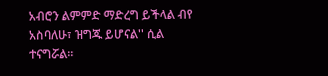አብሮን ልምምድ ማድረግ ይችላል ብየ አስባለሁ፣ ዝግጁ ይሆናል'' ሲል ተናግሯል።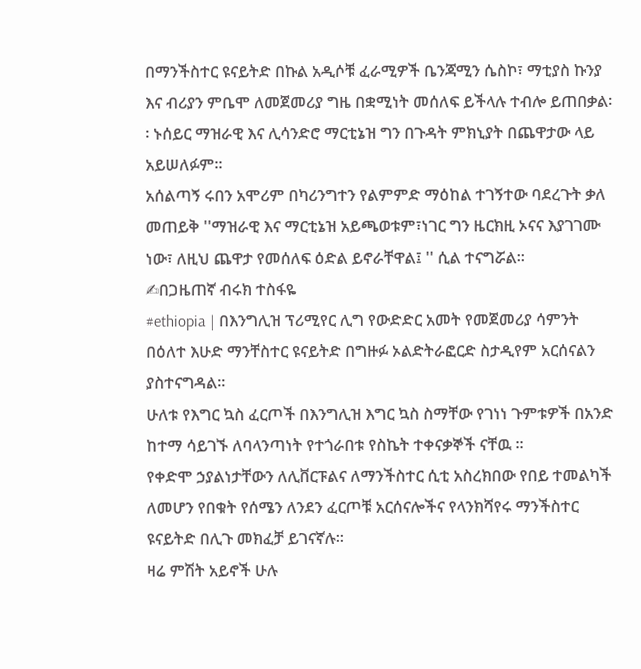በማንችስተር ዩናይትድ በኩል አዲሶቹ ፈራሚዎች ቤንጃሚን ሴስኮ፣ ማቲያስ ኩንያ እና ብሪያን ምቤሞ ለመጀመሪያ ግዜ በቋሚነት መሰለፍ ይችላሉ ተብሎ ይጠበቃል፡፡ ኑሰይር ማዝራዊ እና ሊሳንድሮ ማርቲኔዝ ግን በጉዳት ምክኒያት በጨዋታው ላይ አይሠለፉም።
አሰልጣኝ ሩበን አሞሪም በካሪንግተን የልምምድ ማዕከል ተገኝተው ባደረጉት ቃለ መጠይቅ ''ማዝራዊ እና ማርቲኔዝ አይጫወቱም፣ነገር ግን ዜርክዚ ኦናና እያገገሙ ነው፣ ለዚህ ጨዋታ የመሰለፍ ዕድል ይኖራቸዋል፤ '' ሲል ተናግሯል።
✍በጋዜጠኛ ብሩክ ተስፋዬ
#ethiopia | በእንግሊዝ ፕሪሚየር ሊግ የውድድር አመት የመጀመሪያ ሳምንት በዕለተ እሁድ ማንቸስተር ዩናይትድ በግዙፉ ኦልድትራፎርድ ስታዲየም አርሰናልን ያስተናግዳል።
ሁለቱ የእግር ኳስ ፈርጦች በእንግሊዝ እግር ኳስ ስማቸው የገነነ ጉምቱዎች በአንድ ከተማ ሳይገኙ ለባላንጣነት የተጎራበቱ የስኬት ተቀናቃኞች ናቸዉ ፡፡
የቀድሞ ኃያልነታቸውን ለሊቨርፑልና ለማንችስተር ሲቲ አስረክበው የበይ ተመልካች ለመሆን የበቁት የሰሜን ለንደን ፈርጦቹ አርሰናሎችና የላንክሻየሩ ማንችስተር ዩናይትድ በሊጉ መክፈቻ ይገናኛሉ፡፡
ዛሬ ምሽት አይኖች ሁሉ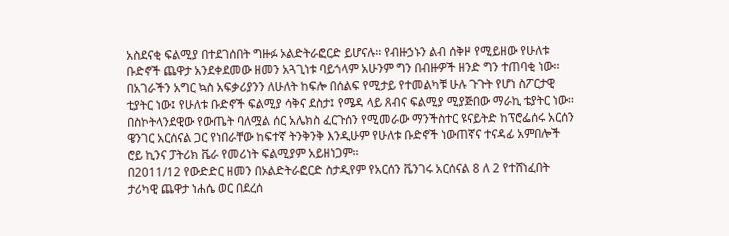አስደናቂ ፍልሚያ በተደገሰበት ግዙፉ ኦልድትራፎርድ ይሆናሉ፡፡ የብዙኃኑን ልብ ሰቅዞ የሚይዘው የሁለቱ ቡድኖች ጨዋታ አንደቀደመው ዘመን አጓጊነቱ ባይጎላም አሁንም ግን በብዙዎች ዘንድ ግን ተጠባቂ ነው፡፡
በአገራችን አግር ኳስ አፍቃሪያንን ለሁለት ከፍሎ በሰልፍ የሚታይ የተመልካቹ ሁሉ ጉጉት የሆነ ስፖርታዊ ቲያትር ነው፤ የሁለቱ ቡድኖች ፍልሚያ ሳቅና ደስታ፤ የሜዳ ላይ ጸብና ፍልሚያ ሚያጅበው ማራኪ ቴያትር ነው፡፡
በስኮትላንደዊው የውጤት ባለሟል ሰር አሌክስ ፈርጉሰን የሚመራው ማንችስተር ዩናይትድ ከፕሮፌሰሩ አርሰን ዌንገር አርሰናል ጋር የነበራቸው ከፍተኛ ትንቅንቅ እንዲሁም የሁለቱ ቡድኖች ነውጠኛና ተናዳፊ አምበሎች ሮይ ኪንና ፓትሪክ ቬራ የመሪነት ፍልሚያም አይዘነጋም፡፡
በ2011/12 የውድድር ዘመን በኦልድትራፎርድ ስታዲየም የአርሰን ቬንገሩ አርሰናል 8 ለ 2 የተሸነፈበት ታሪካዊ ጨዋታ ነሐሴ ወር በደረሰ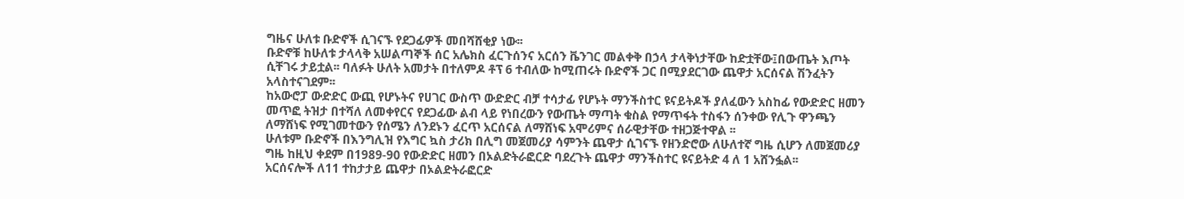ግዜና ሁለቱ ቡድኖች ሲገናኙ የደጋፊዎች መበሻሸቂያ ነው፡፡
ቡድኖቹ ከሁለቱ ታላላቅ አሠልጣኞች ሰር አሌክስ ፈርጉሰንና አርሰን ቬንገር መልቀቅ በኃላ ታላቅነታቸው ከድቷቸው፤በውጤት እጦት ሲቸገሩ ታይቷል፡፡ ባለፉት ሁለት አመታት በተለምዶ ቶፕ 6 ተብለው ከሚጠሩት ቡድኖች ጋር በሚያደርገው ጨዋታ አርሰናል ሽንፈትን አላስተናገደም፡፡
ከአውሮፓ ውድድር ውጪ የሆኑትና የሀገር ውስጥ ውድድር ብቻ ተሳታፊ የሆኑት ማንችስተር ዩናይትዶች ያለፈውን አስከፊ የውድድር ዘመን መጥፎ ትዝታ በተሻለ ለመቀየርና የደጋፊው ልብ ላይ የነበረውን የውጤት ማጣት ቁስል የማጥፋት ተስፋን ሰንቀው የሊጉ ዋንጫን ለማሸነፍ የሚገመተውን የሰሜን ለንደኑን ፈርጥ አርሰናል ለማሸነፍ አሞሪምና ሰራዊታቸው ተዘጋጅተዋል ፡፡
ሁለቱም ቡድኖች በእንግሊዝ የእግር ኳስ ታሪክ በሊግ መጀመሪያ ሳምንት ጨዋታ ሲገናኙ የዘንድሮው ለሁለተኛ ግዜ ሲሆን ለመጀመሪያ ግዜ ከዚህ ቀደም በ1989-90 የውድድር ዘመን በኦልድትራፎርድ ባደረጉት ጨዋታ ማንችስተር ዩናይትድ 4 ለ 1 አሸንፏል፡፡
አርሰናሎች ለ11 ተከታታይ ጨዋታ በኦልድትራፎርድ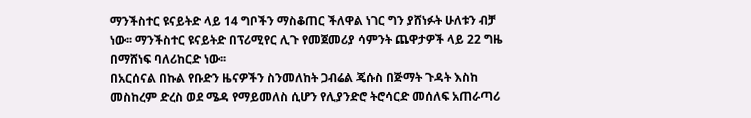ማንችስተር ዩናይትድ ላይ 14 ግቦችን ማስቆጠር ችለዋል ነገር ግን ያሸነፉት ሁለቱን ብቻ ነው፡፡ ማንችስተር ዩናይትድ በፕሪሚየር ሊጉ የመጀመሪያ ሳምንት ጨዋታዎች ላይ 22 ግዜ በማሸነፍ ባለሪከርድ ነው፡፡
በአርሰናል በኩል የቡድን ዜናዎችን ስንመለከት ጋብሬል ጄሱስ በጅማት ጉዳት እስከ መስከረም ድረስ ወደ ሜዳ የማይመለስ ሲሆን የሊያንድሮ ትሮሳርድ መሰለፍ አጠራጣሪ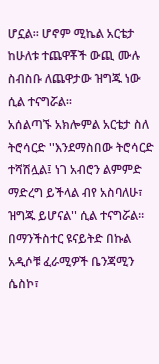ሆኗል። ሆኖም ሚኬል አርቴታ ከሁለቱ ተጨዋቾች ውጪ ሙሉ ስብስቡ ለጨዋታው ዝግጁ ነው ሲል ተናግሯል።
አሰልጣኙ አክሎምል አርቴታ ስለ ትሮሳርድ ''እንደማስበው ትሮሳርድ ተሻሽሏል፤ ነገ አብሮን ልምምድ ማድረግ ይችላል ብየ አስባለሁ፣ ዝግጁ ይሆናል'' ሲል ተናግሯል።
በማንችስተር ዩናይትድ በኩል አዲሶቹ ፈራሚዎች ቤንጃሚን ሴስኮ፣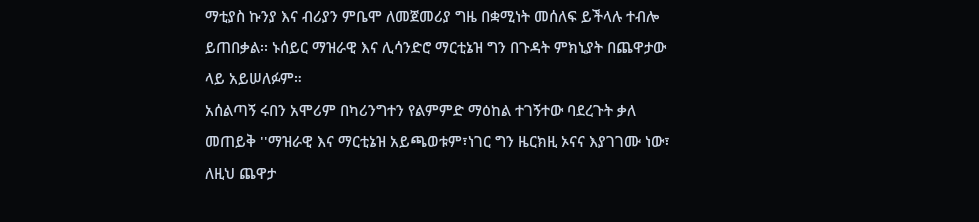ማቲያስ ኩንያ እና ብሪያን ምቤሞ ለመጀመሪያ ግዜ በቋሚነት መሰለፍ ይችላሉ ተብሎ ይጠበቃል፡፡ ኑሰይር ማዝራዊ እና ሊሳንድሮ ማርቲኔዝ ግን በጉዳት ምክኒያት በጨዋታው ላይ አይሠለፉም።
አሰልጣኝ ሩበን አሞሪም በካሪንግተን የልምምድ ማዕከል ተገኝተው ባደረጉት ቃለ መጠይቅ ''ማዝራዊ እና ማርቲኔዝ አይጫወቱም፣ነገር ግን ዜርክዚ ኦናና እያገገሙ ነው፣ ለዚህ ጨዋታ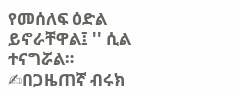የመሰለፍ ዕድል ይኖራቸዋል፤ '' ሲል ተናግሯል።
✍በጋዜጠኛ ብሩክ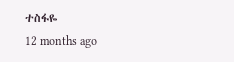ተስፋዬ
12 months ago